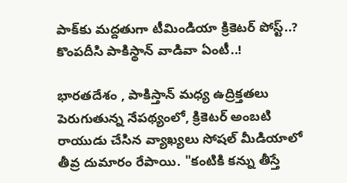పాక్‌కు మద్దతుగా టీమిండియా క్రికెటర్ పోస్ట్..? కొంపదీసి పాకిస్థాన్‌ వాడివా ఏంటీ..!

భారతదేశం , పాకిస్తాన్ మధ్య ఉద్రిక్తతలు పెరుగుతున్న నేపథ్యంలో, క్రికెటర్ అంబటి రాయుడు చేసిన వ్యాఖ్యలు సోషల్ మీడియాలో తీవ్ర దుమారం రేపాయి. "కంటికి కన్ను తీస్తే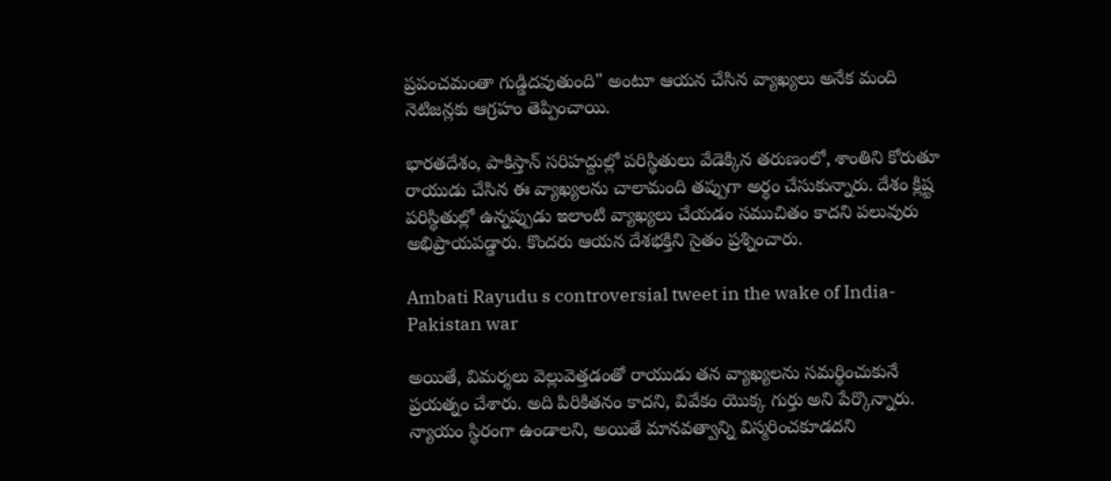ప్రపంచమంతా గుడ్డిదవుతుంది" అంటూ ఆయన చేసిన వ్యాఖ్యలు అనేక మంది నెటిజన్లకు ఆగ్రహం తెప్పించాయి.

భారతదేశం, పాకిస్తాన్ సరిహద్దుల్లో పరిస్థితులు వేడెక్కిన తరుణంలో, శాంతిని కోరుతూ రాయుడు చేసిన ఈ వ్యాఖ్యలను చాలామంది తప్పుగా అర్థం చేసుకున్నారు. దేశం క్లిష్ట పరిస్థితుల్లో ఉన్నప్పుడు ఇలాంటి వ్యాఖ్యలు చేయడం సముచితం కాదని పలువురు అభిప్రాయపడ్డారు. కొందరు ఆయన దేశభక్తిని సైతం ప్రశ్నించారు.

Ambati Rayudu s controversial tweet in the wake of India-Pakistan war

అయితే, విమర్శలు వెల్లువెత్తడంతో రాయుడు తన వ్యాఖ్యలను సమర్థించుకునే ప్రయత్నం చేశారు. అది పిరికితనం కాదని, వివేకం యొక్క గుర్తు అని పేర్కొన్నారు. న్యాయం స్థిరంగా ఉండాలని, అయితే మానవత్వాన్ని విస్మరించకూడదని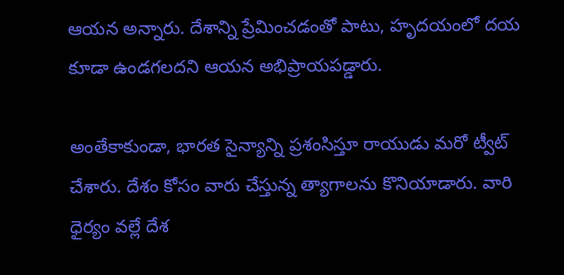ఆయన అన్నారు. దేశాన్ని ప్రేమించడంతో పాటు, హృదయంలో దయ కూడా ఉండగలదని ఆయన అభిప్రాయపడ్డారు.

అంతేకాకుండా, భారత సైన్యాన్ని ప్రశంసిస్తూ రాయుడు మరో ట్వీట్ చేశారు. దేశం కోసం వారు చేస్తున్న త్యాగాలను కొనియాడారు. వారి ధైర్యం వల్లే దేశ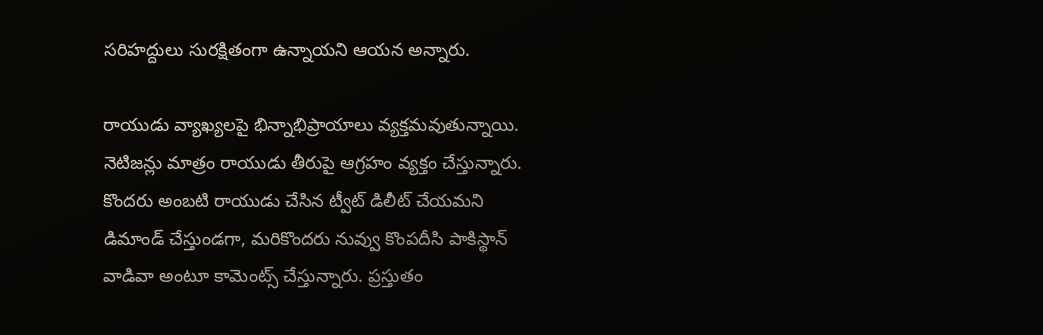సరిహద్దులు సురక్షితంగా ఉన్నాయని ఆయన అన్నారు.

రాయుడు వ్యాఖ్యలపై భిన్నాభిప్రాయాలు వ్యక్తమవుతున్నాయి. నెటిజన్లు మాత్రం రాయుడు తీరుపై ఆగ్రహం వ్యక్తం చేస్తున్నారు. కొందరు అంబటి రాయుడు చేసిన ట్వీట్ డిలీట్ చేయమని డిమాండ్ చేస్తుండగా, మరికొందరు నువ్వు కొంపదీసి పాకిస్థాన్ వాడివా అంటూ కామెంట్స్ చేస్తున్నారు. ప్రస్తుతం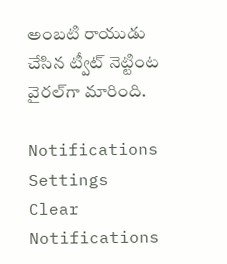అంబటి రాయుడు చేసిన ట్వీట్ నెట్టింట వైరల్‌గా మారింది.

Notifications
Settings
Clear Notifications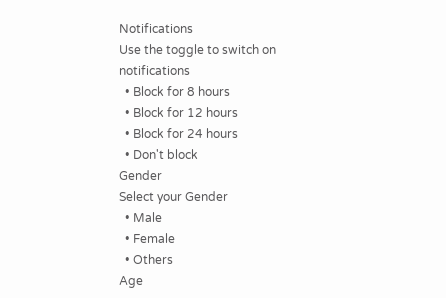Notifications
Use the toggle to switch on notifications
  • Block for 8 hours
  • Block for 12 hours
  • Block for 24 hours
  • Don't block
Gender
Select your Gender
  • Male
  • Female
  • Others
Age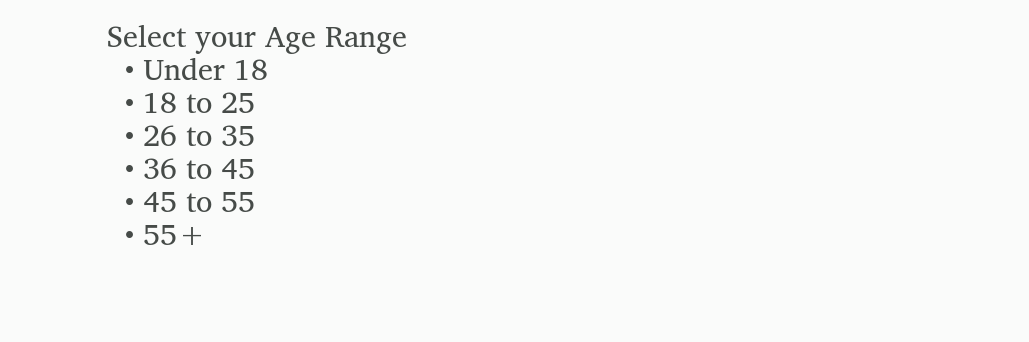Select your Age Range
  • Under 18
  • 18 to 25
  • 26 to 35
  • 36 to 45
  • 45 to 55
  • 55+